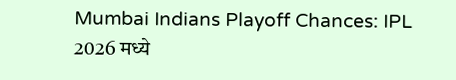Mumbai Indians Playoff Chances: IPL 2026 मध्ये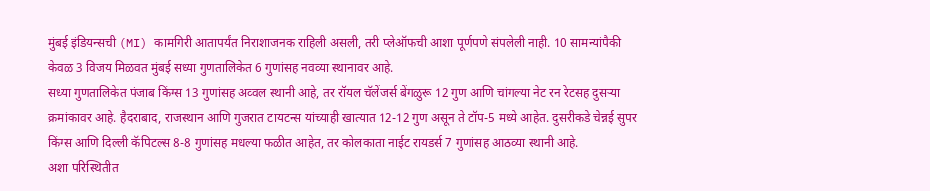मुंबई इंडियन्सची (MI) कामगिरी आतापर्यंत निराशाजनक राहिली असली, तरी प्लेऑफची आशा पूर्णपणे संपलेली नाही. 10 सामन्यांपैकी केवळ 3 विजय मिळवत मुंबई सध्या गुणतालिकेत 6 गुणांसह नवव्या स्थानावर आहे.
सध्या गुणतालिकेत पंजाब किंग्स 13 गुणांसह अव्वल स्थानी आहे, तर रॉयल चॅलेंजर्स बेंगळुरू 12 गुण आणि चांगल्या नेट रन रेटसह दुसऱ्या क्रमांकावर आहे. हैदराबाद, राजस्थान आणि गुजरात टायटन्स यांच्याही खात्यात 12-12 गुण असून ते टॉप-5 मध्ये आहेत. दुसरीकडे चेन्नई सुपर किंग्स आणि दिल्ली कॅपिटल्स 8-8 गुणांसह मधल्या फळीत आहेत, तर कोलकाता नाईट रायडर्स 7 गुणांसह आठव्या स्थानी आहे.
अशा परिस्थितीत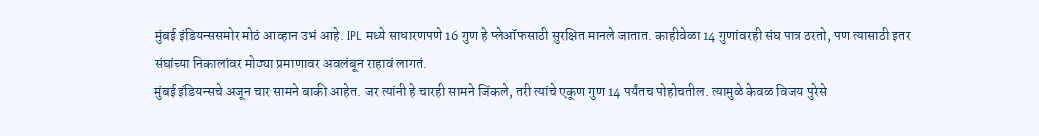मुंबई इंडियन्ससमोर मोठं आव्हान उभं आहे. IPL मध्ये साधारणपणे 16 गुण हे प्लेऑफसाठी सुरक्षित मानले जातात. काहीवेळा 14 गुणांवरही संघ पात्र ठरतो, पण त्यासाठी इतर संघांच्या निकालांवर मोठ्या प्रमाणावर अवलंबून राहावं लागतं.
मुंबई इंडियन्सचे अजून चार सामने बाकी आहेत. जर त्यांनी हे चारही सामने जिंकले, तरी त्यांचे एकूण गुण 14 पर्यंतच पोहोचतील. त्यामुळे केवळ विजय पुरेसे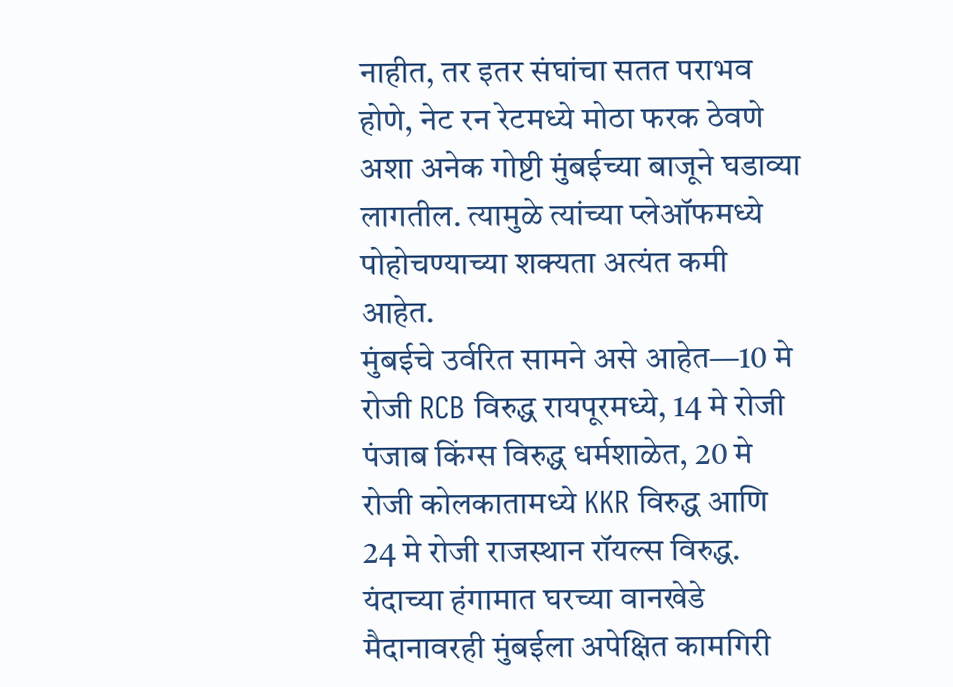नाहीत, तर इतर संघांचा सतत पराभव होणे, नेट रन रेटमध्ये मोठा फरक ठेवणे अशा अनेक गोष्टी मुंबईच्या बाजूने घडाव्या लागतील. त्यामुळे त्यांच्या प्लेऑफमध्ये पोहोचण्याच्या शक्यता अत्यंत कमी आहेत.
मुंबईचे उर्वरित सामने असे आहेत—10 मे रोजी RCB विरुद्ध रायपूरमध्ये, 14 मे रोजी पंजाब किंग्स विरुद्ध धर्मशाळेत, 20 मे रोजी कोलकातामध्ये KKR विरुद्ध आणि 24 मे रोजी राजस्थान रॉयल्स विरुद्ध.
यंदाच्या हंगामात घरच्या वानखेडे मैदानावरही मुंबईला अपेक्षित कामगिरी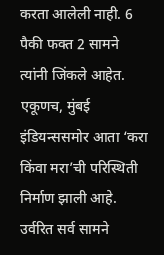करता आलेली नाही. 6 पैकी फक्त 2 सामने त्यांनी जिंकले आहेत. एकूणच, मुंबई इंडियन्ससमोर आता ‘करा किंवा मरा’ची परिस्थिती निर्माण झाली आहे. उर्वरित सर्व सामने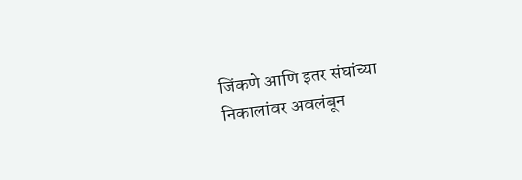जिंकणे आणि इतर संघांच्या निकालांवर अवलंबून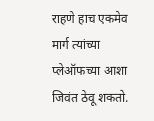राहणे हाच एकमेव मार्ग त्यांच्या प्लेऑफच्या आशा जिवंत ठेवू शकतो.